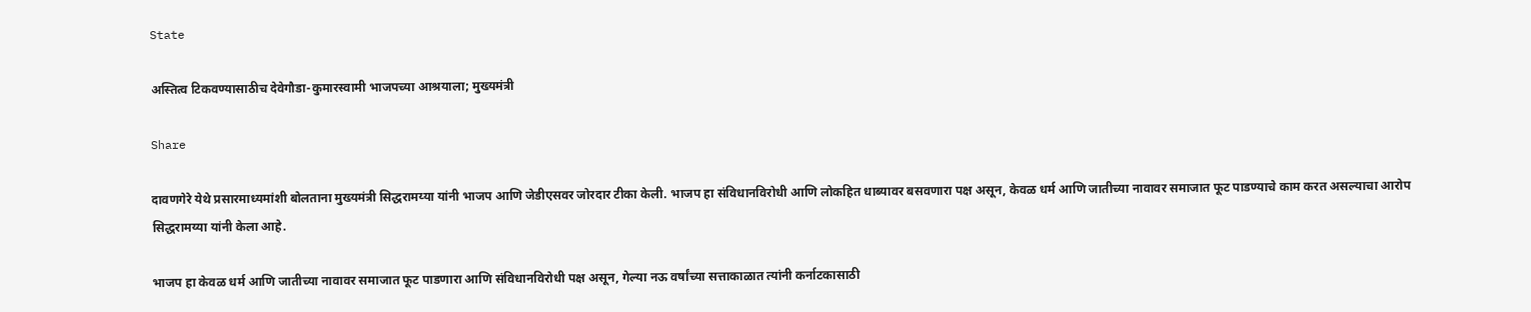State

अस्तित्व टिकवण्यासाठीच देवेगौडा-कुमारस्वामी भाजपच्या आश्रयाला; मुख्यमंत्री

Share

दावणगेरे येथे प्रसारमाध्यमांशी बोलताना मुख्यमंत्री सिद्धरामय्या यांनी भाजप आणि जेडीएसवर जोरदार टीका केली. भाजप हा संविधानविरोधी आणि लोकहित धाब्यावर बसवणारा पक्ष असून, केवळ धर्म आणि जातीच्या नावावर समाजात फूट पाडण्याचे काम करत असल्याचा आरोप सिद्धरामय्या यांनी केला आहे.

भाजप हा केवळ धर्म आणि जातीच्या नावावर समाजात फूट पाडणारा आणि संविधानविरोधी पक्ष असून, गेल्या नऊ वर्षांच्या सत्ताकाळात त्यांनी कर्नाटकासाठी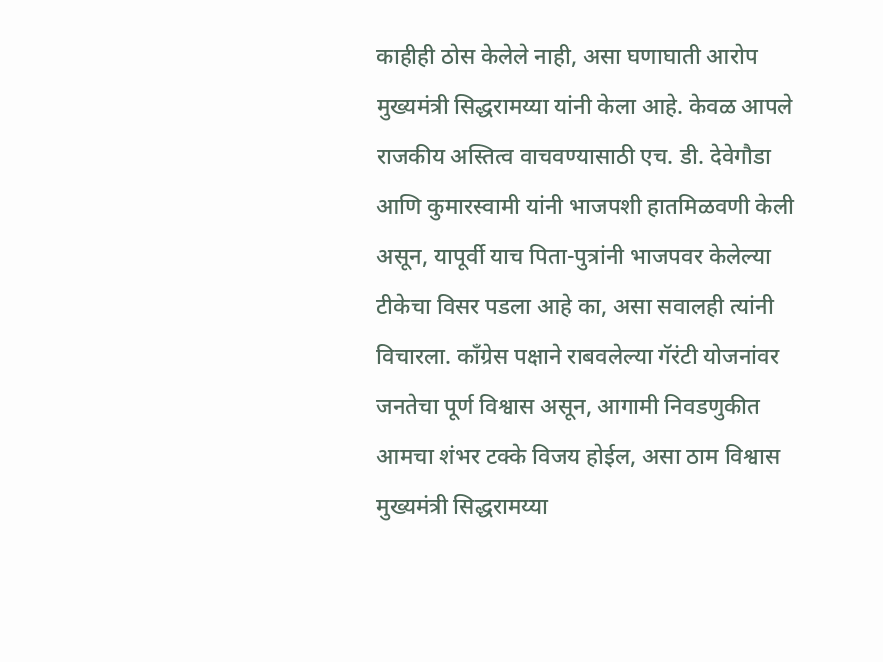काहीही ठोस केलेले नाही, असा घणाघाती आरोप मुख्यमंत्री सिद्धरामय्या यांनी केला आहे. केवळ आपले राजकीय अस्तित्व वाचवण्यासाठी एच. डी. देवेगौडा आणि कुमारस्वामी यांनी भाजपशी हातमिळवणी केली असून, यापूर्वी याच पिता-पुत्रांनी भाजपवर केलेल्या टीकेचा विसर पडला आहे का, असा सवालही त्यांनी विचारला. काँग्रेस पक्षाने राबवलेल्या गॅरंटी योजनांवर जनतेचा पूर्ण विश्वास असून, आगामी निवडणुकीत आमचा शंभर टक्के विजय होईल, असा ठाम विश्वास मुख्यमंत्री सिद्धरामय्या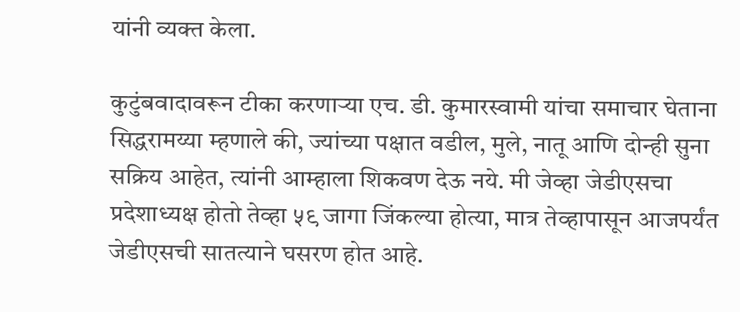यांनी व्यक्त केला.

कुटुंबवादावरून टीका करणाऱ्या एच. डी. कुमारस्वामी यांचा समाचार घेताना सिद्धरामय्या म्हणाले की, ज्यांच्या पक्षात वडील, मुले, नातू आणि दोन्ही सुना सक्रिय आहेत, त्यांनी आम्हाला शिकवण देऊ नये. मी जेव्हा जेडीएसचा प्रदेशाध्यक्ष होतो तेव्हा ५९ जागा जिंकल्या होत्या, मात्र तेव्हापासून आजपर्यंत जेडीएसची सातत्याने घसरण होत आहे.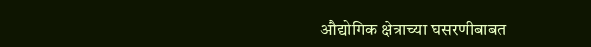औद्योगिक क्षेत्राच्या घसरणीबाबत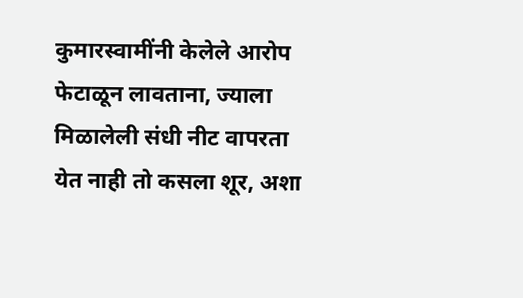कुमारस्वामींनी केलेले आरोप फेटाळून लावताना, ज्याला मिळालेली संधी नीट वापरता येत नाही तो कसला शूर, अशा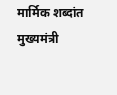मार्मिक शब्दांत मुख्यमंत्री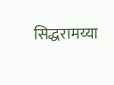सिद्धरामय्या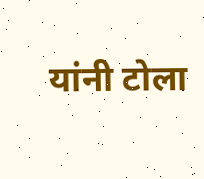यांनी टोला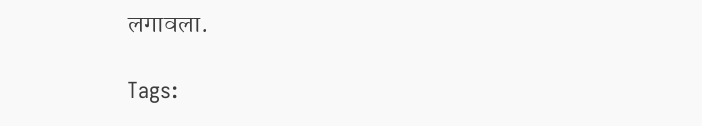लगावला.

Tags: